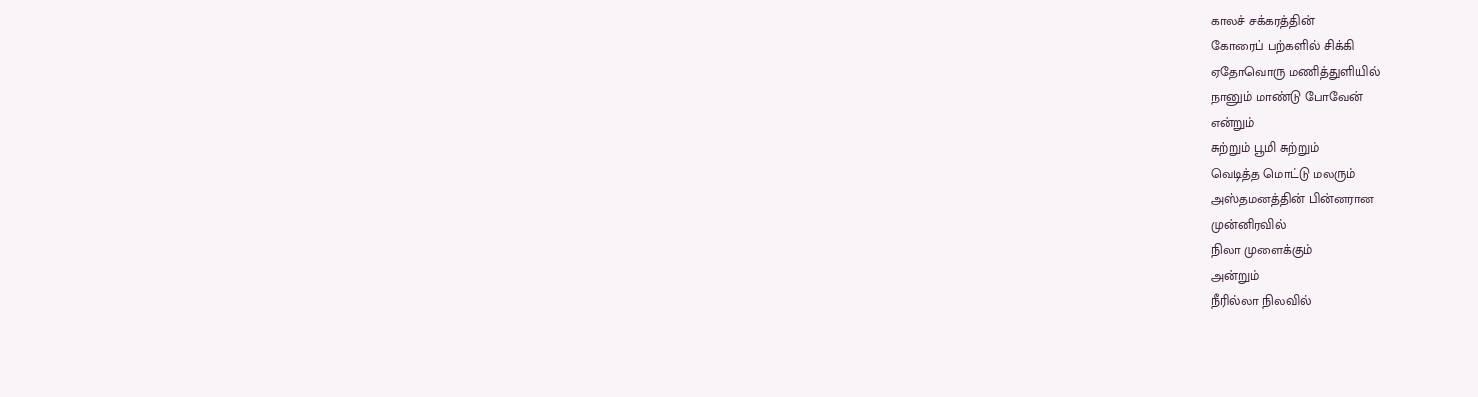காலச் சக்கரத்தின்
கோரைப் பற்களில் சிக்கி
ஏதோவொரு மணித்துளியில்
நானும் மாண்டு போவேன்
என்றும்
சுற்றும் பூமி சுற்றும்
வெடித்த மொட்டு மலரும்
அஸ்தமனத்தின் பின்னரான
முன்னிரவில்
நிலா முளைக்கும்
அன்றும்
நீரில்லா நிலவில்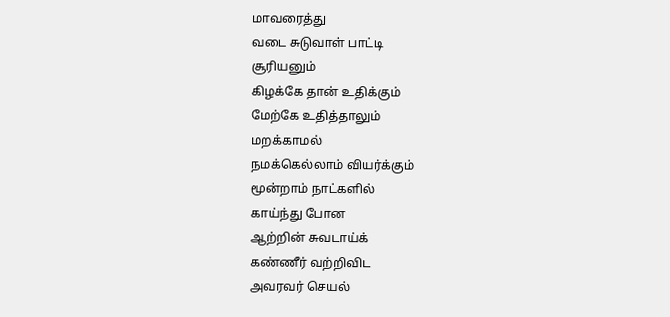மாவரைத்து
வடை சுடுவாள் பாட்டி
சூரியனும்
கிழக்கே தான் உதிக்கும்
மேற்கே உதித்தாலும்
மறக்காமல்
நமக்கெல்லாம் வியர்க்கும்
மூன்றாம் நாட்களில்
காய்ந்து போன
ஆற்றின் சுவடாய்க்
கண்ணீர் வற்றிவிட
அவரவர் செயல்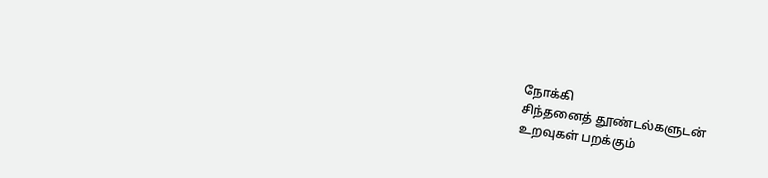நோக்கி
சிந்தனைத் தூண்டல்களுடன்
உறவுகள் பறக்கும்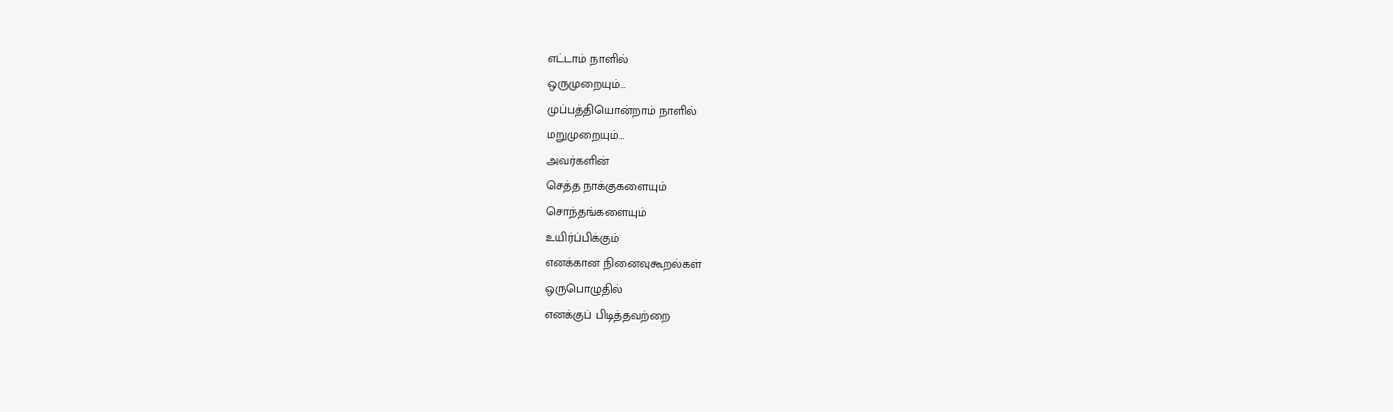எட்டாம் நாளில்
ஒருமுறையும்…
முப்பத்தியொன்றாம் நாளில்
மறுமுறையும்…
அவர்களின்
செத்த நாக்குகளையும்
சொந்தங்களையும்
உயிர்ப்பிக்கும்
எனக்கான நினைவுகூறல்கள்
ஒருபொழுதில்
எனக்குப் பிடித்தவற்றை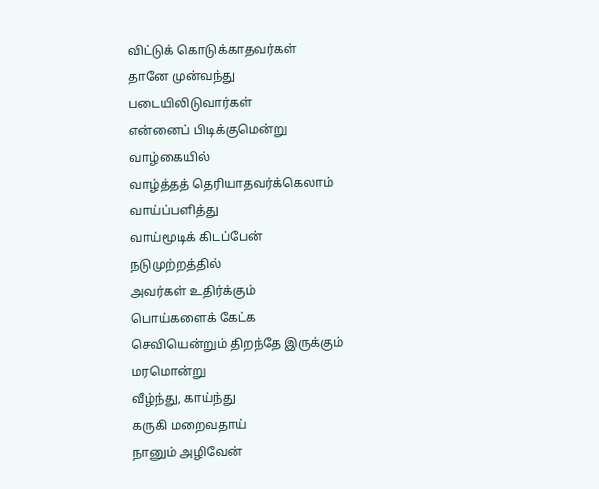விட்டுக் கொடுக்காதவர்கள்
தானே முன்வந்து
படையிலிடுவார்கள்
என்னைப் பிடிக்குமென்று
வாழ்கையில்
வாழ்த்தத் தெரியாதவர்க்கெலாம்
வாய்ப்பளித்து
வாய்மூடிக் கிடப்பேன்
நடுமுற்றத்தில்
அவர்கள் உதிர்க்கும்
பொய்களைக் கேட்க
செவியென்றும் திறந்தே இருக்கும்
மரமொன்று
வீழ்ந்து, காய்ந்து
கருகி மறைவதாய்
நானும் அழிவேன்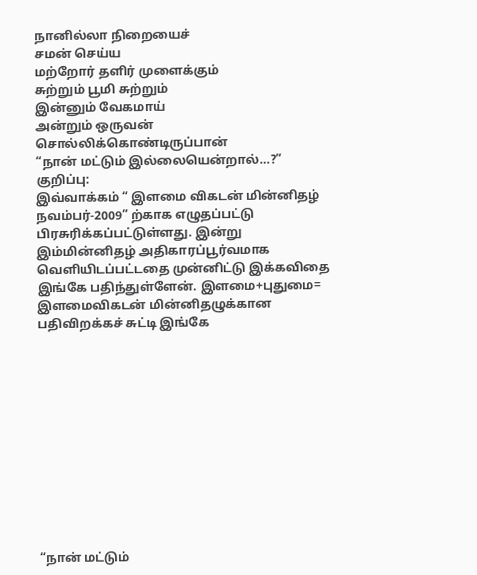நானில்லா நிறையைச்
சமன் செய்ய
மற்றோர் தளிர் முளைக்கும்
சுற்றும் பூமி சுற்றும்
இன்னும் வேகமாய்
அன்றும் ஒருவன்
சொல்லிக்கொண்டிருப்பான்
“நான் மட்டும் இல்லையென்றால்…?”
குறிப்பு:
இவ்வாக்கம் “ இளமை விகடன் மின்னிதழ் நவம்பர்-2009” ற்காக எழுதப்பட்டு பிரசுரிக்கப்பட்டுள்ளது. இன்று இம்மின்னிதழ் அதிகாரப்பூர்வமாக வெளியிடப்பட்டதை முன்னிட்டு இக்கவிதை இங்கே பதிந்துள்ளேன். இளமை+புதுமை= இளமைவிகடன் மின்னிதழுக்கான பதிவிறக்கச் சுட்டி இங்கே












“நான் மட்டும்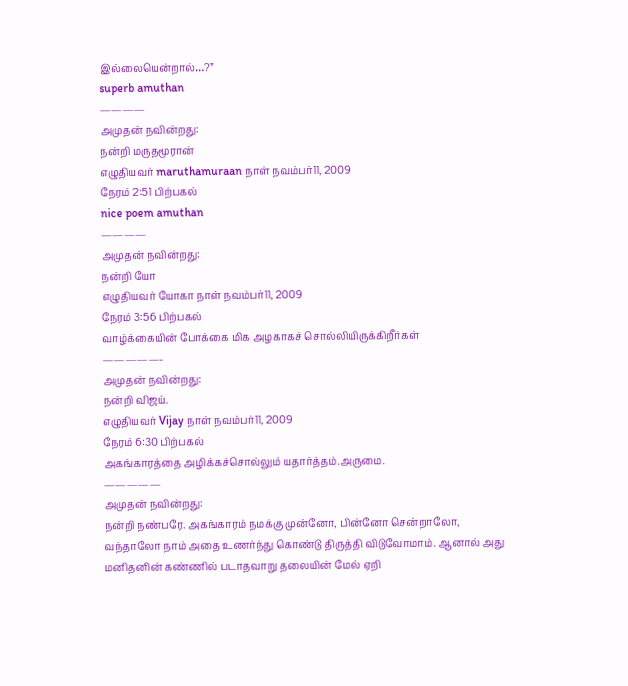இல்லையென்றால்…?”
superb amuthan
————
அமுதன் நவின்றது:
நன்றி மருதமூரான்
எழுதியவர் maruthamuraan நாள் நவம்பர்11, 2009
நேரம் 2:51 பிற்பகல்
nice poem amuthan
————
அமுதன் நவின்றது:
நன்றி யோ
எழுதியவர் யோகா நாள் நவம்பர்11, 2009
நேரம் 3:56 பிற்பகல்
வாழ்க்கையின் போக்கை மிக அழகாகச் சொல்லியிருக்கிறீர்கள்
—————-
அமுதன் நவின்றது:
நன்றி விஜய்.
எழுதியவர் Vijay நாள் நவம்பர்11, 2009
நேரம் 6:30 பிற்பகல்
அகங்காரத்தை அழிக்கச்சொல்லும் யதார்த்தம்.அருமை.
—————
அமுதன் நவின்றது:
நன்றி நண்பரே. அகங்காரம் நமக்கு முன்னோ, பின்னோ சென்றாலோ, வந்தாலோ நாம் அதை உணர்ந்து கொண்டு திருத்தி விடுவோமாம். ஆனால் அது மனிதனின் கண்ணில் படாதவாறு தலையின் மேல் ஏறி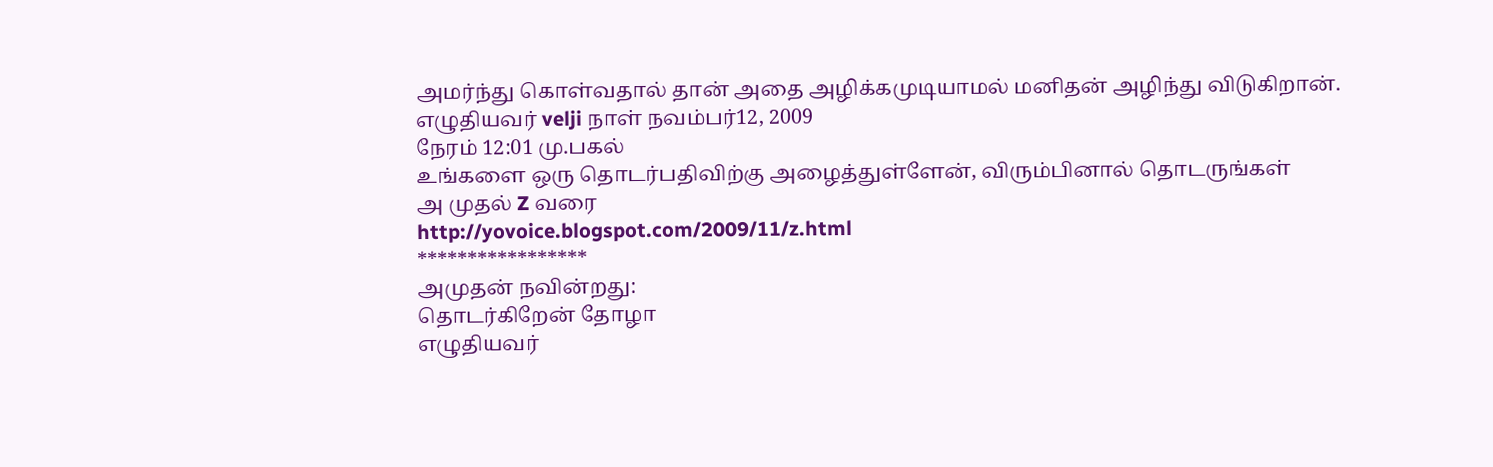அமர்ந்து கொள்வதால் தான் அதை அழிக்கமுடியாமல் மனிதன் அழிந்து விடுகிறான்.
எழுதியவர் velji நாள் நவம்பர்12, 2009
நேரம் 12:01 மு.பகல்
உங்களை ஒரு தொடர்பதிவிற்கு அழைத்துள்ளேன், விரும்பினால் தொடருங்கள்
அ முதல் Z வரை
http://yovoice.blogspot.com/2009/11/z.html
*****************
அமுதன் நவின்றது:
தொடர்கிறேன் தோழா
எழுதியவர்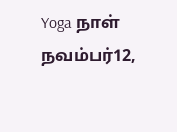Yoga நாள் நவம்பர்12,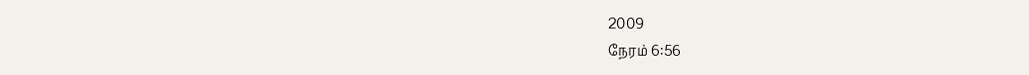2009
நேரம் 6:56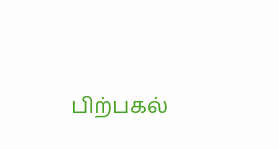பிற்பகல்